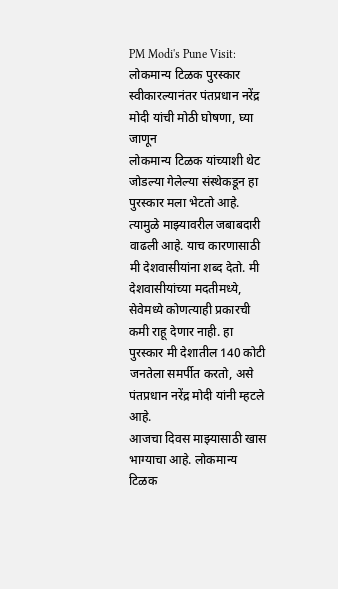PM Modi's Pune Visit: लोकमान्य टिळक पुरस्कार स्वीकारल्यानंतर पंतप्रधान नरेंद्र मोदी यांची मोठी घोषणा, घ्या जाणून
लोकमान्य टिळक यांच्याशी थेट जोडल्या गेलेल्या संस्थेकडून हा पुरस्कार मला भेटतो आहे. त्यामुळे माझ्यावरील जबाबदारी वाढली आहे. याच कारणासाठी मी देशवासीयांना शब्द देतो. मी देशवासीयांच्या मदतीमध्ये, सेवेमध्ये कोणत्याही प्रकारची कमी राहू देणार नाही. हा पुरस्कार मी देशातील 140 कोटी जनतेला समर्पीत करतो, असे पंतप्रधान नरेंद्र मोदी यांनी म्हटले आहे.
आजचा दिवस माझ्यासाठी खास भाग्याचा आहे. लोकमान्य टिळक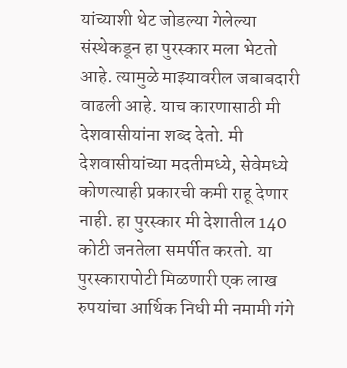यांच्याशी थेट जोडल्या गेलेल्या संस्थेकडून हा पुरस्कार मला भेटतो आहे. त्यामुळे माझ्यावरील जबाबदारी वाढली आहे. याच कारणासाठी मी देशवासीयांना शब्द देतो. मी देशवासीयांच्या मदतीमध्ये, सेवेमध्ये कोणत्याही प्रकारची कमी राहू देणार नाही. हा पुरस्कार मी देशातील 140 कोटी जनतेला समर्पीत करतो. या पुरस्कारापोटी मिळणारी एक लाख रुपयांचा आर्थिक निधी मी नमामी गंगे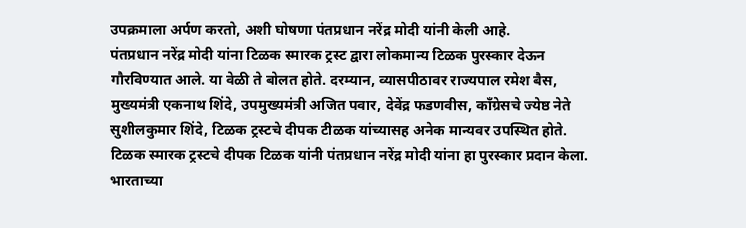उपक्रमाला अर्पण करतो, अशी घोषणा पंतप्रधान नरेंद्र मोदी यांनी केली आहे.
पंतप्रधान नरेंद्र मोदी यांना टिळक स्मारक ट्रस्ट द्वारा लोकमान्य टिळक पुरस्कार देऊन गौरविण्यात आले. या वेळी ते बोलत होते. दरम्यान, व्यासपीठावर राज्यपाल रमेश बैस, मुख्यमंत्री एकनाथ शिंदे, उपमुख्यमंत्री अजित पवार, देवेंद्र फडणवीस, काँग्रेसचे ज्येष्ठ नेते सुशीलकुमार शिंदे, टिळक ट्रस्टचे दीपक टीळक यांच्यासह अनेक मान्यवर उपस्थित होते. टिळक स्मारक ट्रस्टचे दीपक टिळक यांनी पंतप्रधान नरेंद्र मोदी यांना हा पुरस्कार प्रदान केला. भारताच्या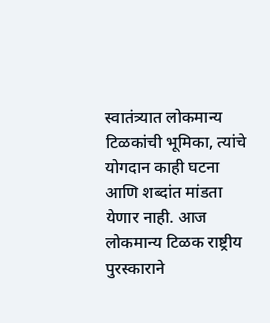स्वातंत्र्यात लोकमान्य टिळकांची भूमिका, त्यांचे योगदान काही घटना आणि शब्दांत मांडता येणार नाही. आज लोकमान्य टिळक राष्ट्रीय पुरस्काराने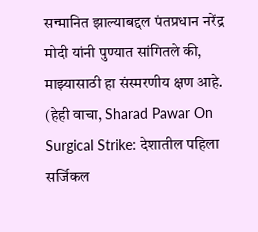सन्मानित झाल्याबद्दल पंतप्रधान नरेंद्र मोदी यांनी पुण्यात सांगितले की, माझ्यासाठी हा संस्मरणीय क्षण आहे. (हेही वाचा, Sharad Pawar On Surgical Strike: देशातील पहिला सर्जिकल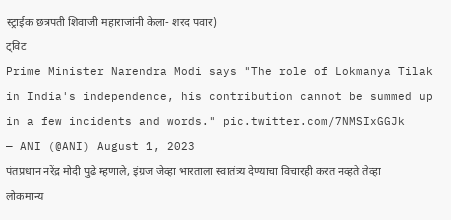स्ट्राईक छत्रपती शिवाजी महाराजांनी केला- शरद पवार)
ट्विट
Prime Minister Narendra Modi says "The role of Lokmanya Tilak in India's independence, his contribution cannot be summed up in a few incidents and words." pic.twitter.com/7NMSIxGGJk
— ANI (@ANI) August 1, 2023
पंतप्रधान नरेंद्र मोदी पुढे म्हणाले, इंग्रज जेव्हा भारताला स्वातंत्र्य देण्याचा विचारही करत नव्हते तेव्हा लोकमान्य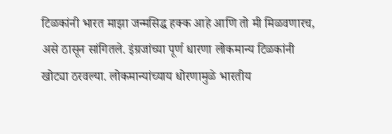टिळकांनी भारत माझा जन्मसिद्ध हक्क आहे आणि तो मी मिळवणारच, असे ठासून सांगितले. इंग्रजांच्या पूर्ण धारणा लोकमान्य टिळकांनी खोट्या ठरवल्या. लोकमान्यांच्याय धोरणामुळे भारतीय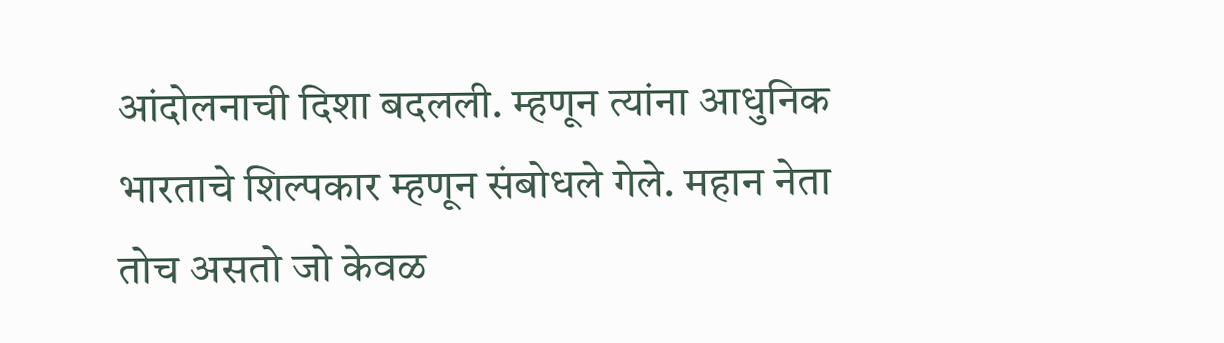आंदोलनाची दिशा बदलली. म्हणून त्यांना आधुनिक भारताचे शिल्पकार म्हणून संबोधले गेले. महान नेता तोच असतो जो केवळ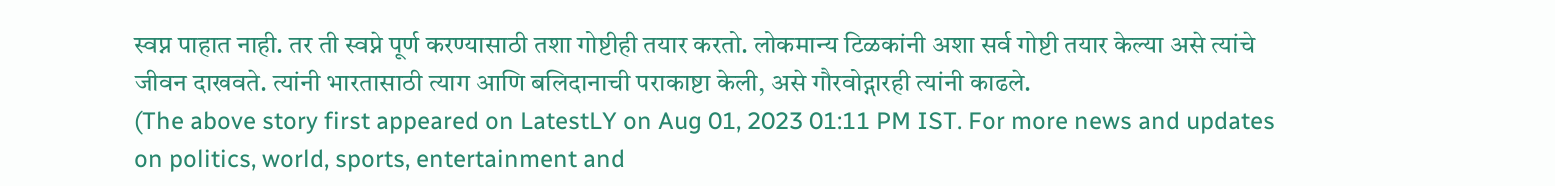स्वप्न पाहात नाही. तर ती स्वप्ने पूर्ण करण्यासाठी तशा गोष्टीही तयार करतो. लोकमान्य टिळकांनी अशा सर्व गोष्टी तयार केल्या असे त्यांचे जीवन दाखवते. त्यांनी भारतासाठी त्याग आणि बलिदानाची पराकाष्टा केली, असे गौरवोद्गारही त्यांनी काढले.
(The above story first appeared on LatestLY on Aug 01, 2023 01:11 PM IST. For more news and updates on politics, world, sports, entertainment and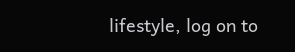lifestyle, log on to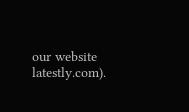our website latestly.com).